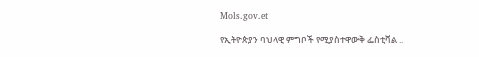Mols.gov.et

የኢትዮጵያን ባህላዊ ምግቦች የሚያስተዋውቅ ፌስቲቫል ..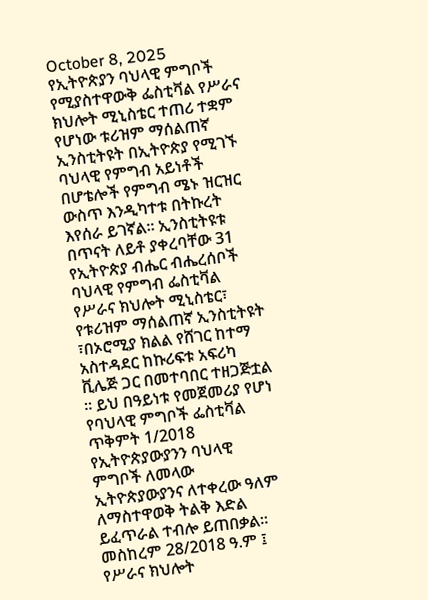October 8, 2025
የኢትዮጵያን ባህላዊ ምግቦች የሚያስተዋውቅ ፌስቲቫል የሥራና ክህሎት ሚኒስቴር ተጠሪ ተቋም የሆነው ቱሪዝም ማሰልጠኛ ኢንስቲትዩት በኢትዮጵያ የሚገኙ ባህላዊ የምግብ አይነቶች በሆቴሎች የምግብ ሜኑ ዝርዝር ውስጥ እንዲካተቱ በትኩረት እየሰራ ይገኛል፡፡ ኢንስቲትዩቱ በጥናት ለይቶ ያቀረባቸው 31 የኢትዮጵያ ብሔር ብሔረሰቦች ባህላዊ የምግብ ፌስቲቫል የሥራና ክህሎት ሚኒስቴር፣ የቱሪዝም ማሰልጠኛ ኢንስቲትዩት ፣በኦሮሚያ ክልል የሸገር ከተማ አስተዳደር ከኩሪፍቱ አፍሪካ ቪሌጅ ጋር በመተባበር ተዘጋጅቷል ። ይህ በዓይነቱ የመጀመሪያ የሆነ የባህላዊ ምግቦች ፌስቲቫል ጥቅምት 1/2018 የኢትዮጵያውያንን ባህላዊ ምግቦች ለመላው ኢትዮጵያውያንና ለተቀረው ዓለም ለማስተዋወቅ ትልቅ እድል ይፈጥራል ተብሎ ይጠበቃል፡፡ መስከረም 28/2018 ዓ.ም ፤ የሥራና ክህሎት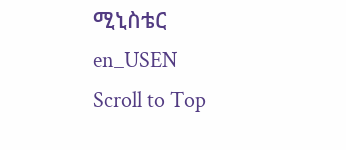ሚኒስቴር
en_USEN
Scroll to Top